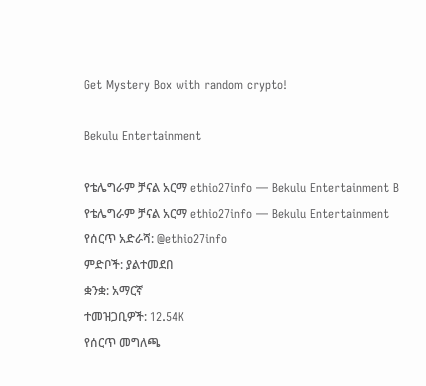Get Mystery Box with random crypto!

Bekulu Entertainment

የቴሌግራም ቻናል አርማ ethio27info — Bekulu Entertainment B
የቴሌግራም ቻናል አርማ ethio27info — Bekulu Entertainment
የሰርጥ አድራሻ: @ethio27info
ምድቦች: ያልተመደበ
ቋንቋ: አማርኛ
ተመዝጋቢዎች: 12.54K
የሰርጥ መግለጫ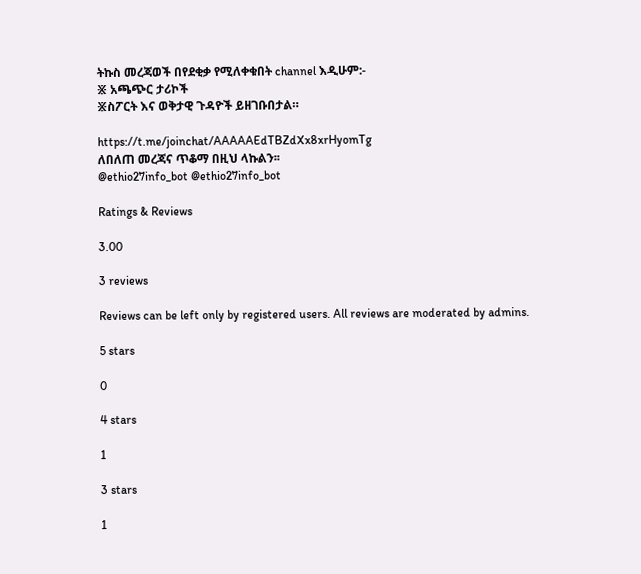ትኩስ መረጃወች በየደቂቃ የሚለቀቁበት channel እዲሁም:-
፠ አጫጭር ታሪኮች
፠ስፖርት እና ወቅታዊ ጉዳዮች ይዘገቡበታል።

https://t.me/joinchat/AAAAAEdTBZdXx8xrHyomTg
ለበለጠ መረጃና ጥቆማ በዚህ ላኩልን፡፡
@ethio27info_bot @ethio27info_bot

Ratings & Reviews

3.00

3 reviews

Reviews can be left only by registered users. All reviews are moderated by admins.

5 stars

0

4 stars

1

3 stars

1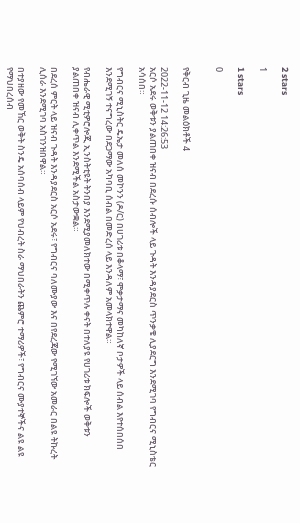2 stars

1

1 stars

0


የቅርብ ጊዜ መልዕክቶች 4

2022-11-12 14:26:53
አርሶ አደሩ ወቅቱን ያልጠበቀ ዝናብ በደረሱ ሰብሎች ላይ ጉዳት እንዳያደርስ ጥንቃቄ ሊያደርግ እንደሚገባ የግብርና ሚኒስቴር አሳሰበ።

የግብርና ሚኒስትር ዴኤታ መለሰ መኮንን (ዶ/ር) በሀገሪቱ በቆላማ፣ ሞቃታማና መካከለኛ ቦታዎች ላይ ሰብል እየተሰበሰበ እንደሚገኝ ተናግረው በደጋማው አካባቢ ሰብል በመድረሰ ላይ እንዳለም አመላክተዋል።

የብሔራዊ ሚቲዎሮሎጂ ኢንስትቲዩት ትንበያ እንደሚያመለክተው በሚቀጥሉ ቀናት በተለያዩ የሀገሪቱ ክፍሎች ወቅቱን ያልጠበቀ ዝናብ ሊቀጥል እንደሚችል አስታውቋል።

በደረሰ ምርት ላይ ዝናብ ጉዳት እንዳያደርስ አርሶ አደሩ፣ የግብርና ባለሙያው እና በየደረጃው የሚገኘው አመራር በልዩ ትኩረት ሊሰራ እንደሚገባ አስገንዝበዋል።

በተያዘው የመኸር ወቅት ስንዴ አሰባሰብ ላይም የህብረት ስራ ማህበራትን ጨምሮ ተማሪዎች፣ የግብርና ሙያተኞችና ልዩ ልዩ የማህበረሰብ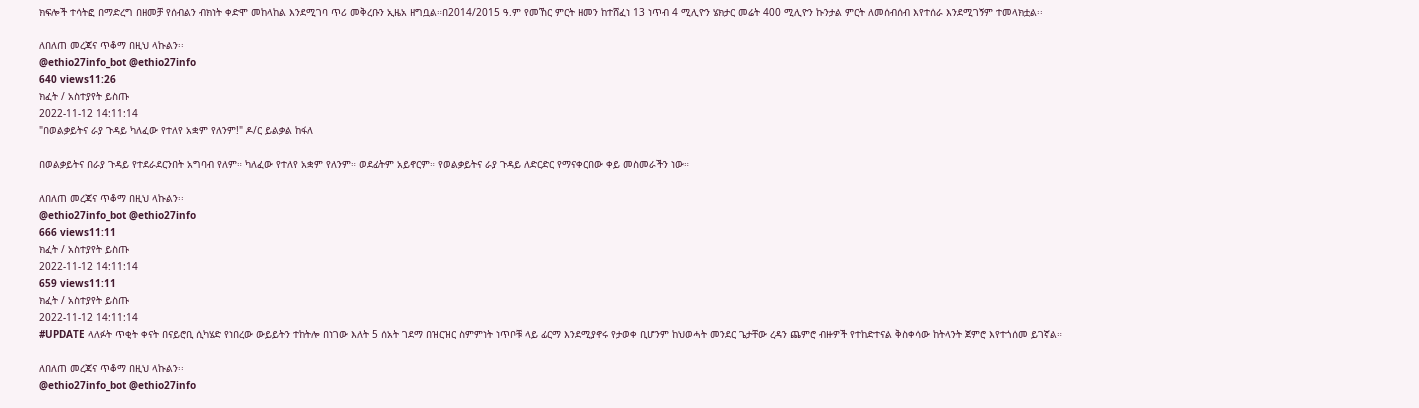ክፍሎች ተሳትፎ በማድረግ በዘመቻ የሰብልን ብክነት ቀድሞ መከላከል እንደሚገባ ጥሪ መቅረቡን ኢዜአ ዘግቧል።በ2014/2015 ዓ.ም የመኸር ምርት ዘመን ከተሸፈነ 13 ነጥብ 4 ሚሊዮን ሄክታር መሬት 400 ሚሊዮን ኩንታል ምርት ለመሰብሰብ እየተሰራ እንደሚገኝም ተመላክቷል፡፡

ለበለጠ መረጃና ጥቆማ በዚህ ላኩልን፡፡
@ethio27info_bot @ethio27info
640 views11:26
ክፈት / አስተያየት ይስጡ
2022-11-12 14:11:14
"በወልቃይትና ራያ ጉዳይ ካለፈው የተለየ አቋም የለንም!" ዶ/ር ይልቃል ከፋለ

በወልቃይትና በራያ ጉዳይ የተደራደርንበት አግባብ የለም። ካለፈው የተለየ አቋም የለንም። ወደፊትም አይኖርም። የወልቃይትና ራያ ጉዳይ ለድርድር የማናቀርበው ቀይ መስመራችን ነው።

ለበለጠ መረጃና ጥቆማ በዚህ ላኩልን፡፡
@ethio27info_bot @ethio27info
666 views11:11
ክፈት / አስተያየት ይስጡ
2022-11-12 14:11:14
659 views11:11
ክፈት / አስተያየት ይስጡ
2022-11-12 14:11:14
#UPDATE ላለፉት ጥቂት ቀናት በናይሮቢ ሲካሄድ የነበረው ውይይትን ተከትሎ በነገው እለት 5 ሰአት ገደማ በዝርዝር ስምምነት ነጥቦቹ ላይ ፊርማ እንደሚያኖሩ የታወቀ ቢሆንም ከህወሓት መንደር ጌታቸው ረዳን ጨምሮ ብዙዎች የተከድተናል ቅስቀሳው ከትላንት ጀምሮ እየተጎሰመ ይገኛል።

ለበለጠ መረጃና ጥቆማ በዚህ ላኩልን፡፡
@ethio27info_bot @ethio27info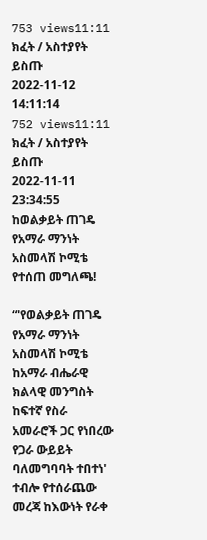753 views11:11
ክፈት / አስተያየት ይስጡ
2022-11-12 14:11:14
752 views11:11
ክፈት / አስተያየት ይስጡ
2022-11-11 23:34:55
ከወልቃይት ጠገዴ የአማራ ማንነት አስመላሽ ኮሚቴ የተሰጠ መግለጫ!

“'የወልቃይት ጠገዴ የአማራ ማንነት አስመላሽ ኮሚቴ ከአማራ ብሔራዊ ክልላዊ መንግስት ከፍተኛ የስራ አመራሮች ጋር የነበረው የጋራ ውይይት ባለመግባባት ተበተነ' ተብሎ የተሰራጨው መረጃ ከእውነት የራቀ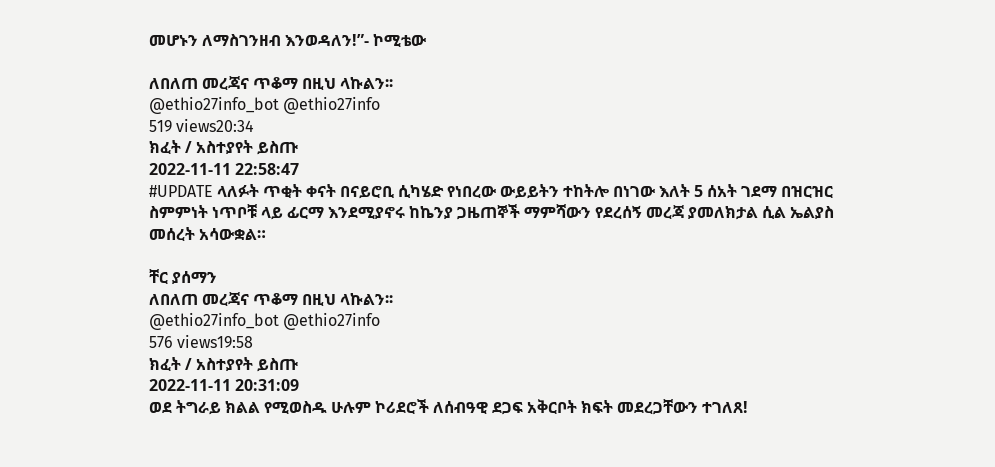መሆኑን ለማስገንዘብ እንወዳለን!”- ኮሚቴው

ለበለጠ መረጃና ጥቆማ በዚህ ላኩልን፡፡
@ethio27info_bot @ethio27info
519 views20:34
ክፈት / አስተያየት ይስጡ
2022-11-11 22:58:47
#UPDATE ላለፉት ጥቂት ቀናት በናይሮቢ ሲካሄድ የነበረው ውይይትን ተከትሎ በነገው እለት 5 ሰአት ገደማ በዝርዝር ስምምነት ነጥቦቹ ላይ ፊርማ እንደሚያኖሩ ከኬንያ ጋዜጠኞች ማምሻውን የደረሰኝ መረጃ ያመለክታል ሲል ኤልያስ መሰረት አሳውቋል።

ቸር ያሰማን
ለበለጠ መረጃና ጥቆማ በዚህ ላኩልን፡፡
@ethio27info_bot @ethio27info
576 views19:58
ክፈት / አስተያየት ይስጡ
2022-11-11 20:31:09
ወደ ትግራይ ክልል የሚወስዱ ሁሉም ኮሪደሮች ለሰብዓዊ ደጋፍ አቅርቦት ክፍት መደረጋቸውን ተገለጸ!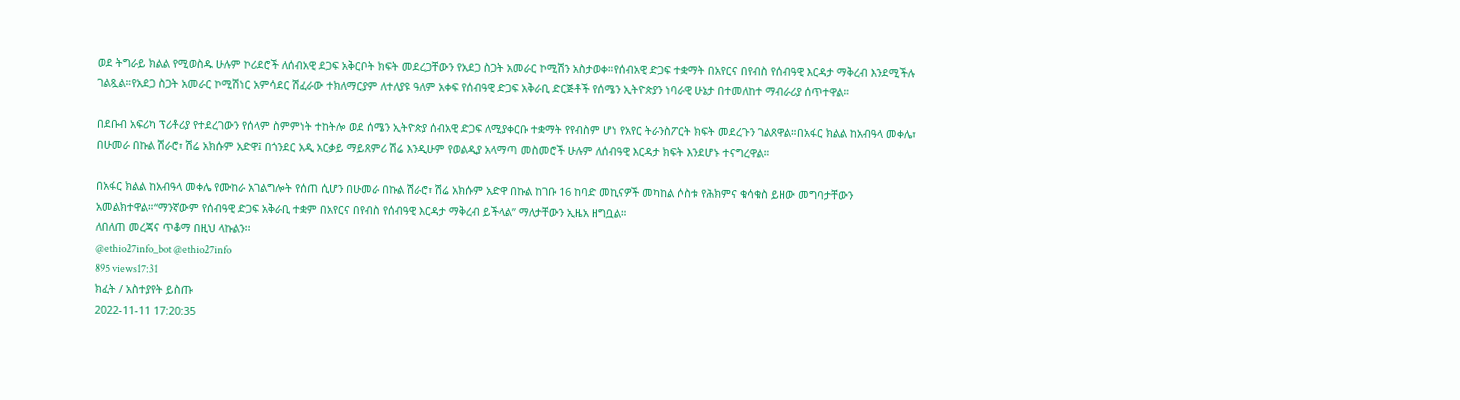ወደ ትግራይ ክልል የሚወስዱ ሁሉም ኮሪደሮች ለሰብአዊ ደጋፍ አቅርቦት ክፍት መደረጋቸውን የአደጋ ስጋት አመራር ኮሚሽን አስታወቀ።የሰብአዊ ድጋፍ ተቋማት በአየርና በየብስ የሰብዓዊ እርዳታ ማቅረብ እንደሚችሉ ገልጿል።የአደጋ ስጋት አመራር ኮሚሽነር አምሳደር ሽፈራው ተክለማርያም ለተለያዩ ዓለም አቀፍ የሰብዓዊ ድጋፍ አቅራቢ ድርጅቶች የሰሜን ኢትዮጵያን ነባራዊ ሁኔታ በተመለከተ ማብራሪያ ሰጥተዋል።

በደቡብ አፍሪካ ፕሪቶሪያ የተደረገውን የሰላም ስምምነት ተከትሎ ወደ ሰሜን ኢትዮጵያ ሰብአዊ ድጋፍ ለሚያቀርቡ ተቋማት የየብስም ሆነ የአየር ትራንስፖርት ክፍት መደረጉን ገልጸዋል።በአፋር ክልል ከአብዓላ መቀሌ፣ በሁመራ በኩል ሽራሮ፣ ሽሬ አክሱም አድዋ፤ በጎንደር አዲ አርቃይ ማይጸምሪ ሽሬ እንዲሁም የወልዲያ አላማጣ መስመሮች ሁሉም ለሰብዓዊ እርዳታ ክፍት እንደሆኑ ተናግረዋል።

በአፋር ክልል ከአብዓላ መቀሌ የሙከራ አገልግሎት የሰጠ ሲሆን በሁመራ በኩል ሽራሮ፣ ሽሬ አክሱም አድዋ በኩል ከገቡ 16 ከባድ መኪናዎች መካከል ሶስቱ የሕክምና ቁሳቁስ ይዘው መግባታቸውን አመልክተዋል።“ማንኛውም የሰብዓዊ ድጋፍ አቅራቢ ተቋም በአየርና በየብስ የሰብዓዊ እርዳታ ማቅረብ ይችላል” ማለታቸውን ኢዜአ ዘግቧል።
ለበለጠ መረጃና ጥቆማ በዚህ ላኩልን፡፡
@ethio27info_bot @ethio27info
895 views17:31
ክፈት / አስተያየት ይስጡ
2022-11-11 17:20:35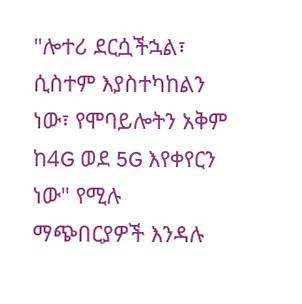"ሎተሪ ደርሷችኋል፣ ሲስተም እያስተካከልን ነው፣ የሞባይሎትን አቅም ከ4G ወደ 5G እየቀየርን ነው" የሚሉ ማጭበርያዎች እንዳሉ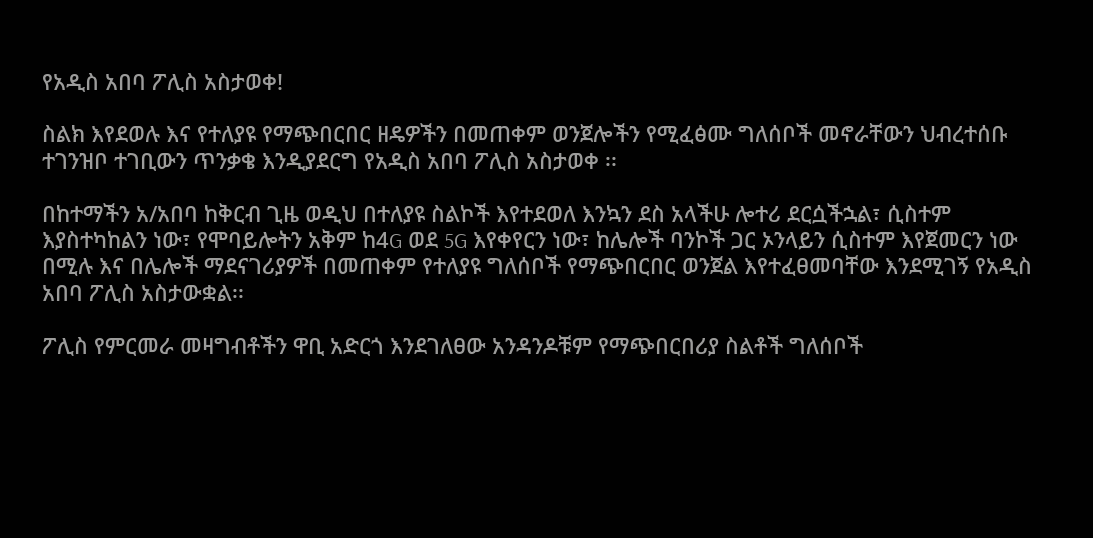የአዲስ አበባ ፖሊስ አስታወቀ!

ስልክ እየደወሉ እና የተለያዩ የማጭበርበር ዘዴዎችን በመጠቀም ወንጀሎችን የሚፈፅሙ ግለሰቦች መኖራቸውን ህብረተሰቡ ተገንዝቦ ተገቢውን ጥንቃቄ እንዲያደርግ የአዲስ አበባ ፖሊስ አስታወቀ ፡፡

በከተማችን አ/አበባ ከቅርብ ጊዜ ወዲህ በተለያዩ ስልኮች እየተደወለ እንኳን ደስ አላችሁ ሎተሪ ደርሷችኋል፣ ሲስተም እያስተካከልን ነው፣ የሞባይሎትን አቅም ከ4G ወደ 5G እየቀየርን ነው፣ ከሌሎች ባንኮች ጋር ኦንላይን ሲስተም እየጀመርን ነው በሚሉ እና በሌሎች ማደናገሪያዎች በመጠቀም የተለያዩ ግለሰቦች የማጭበርበር ወንጀል እየተፈፀመባቸው እንደሚገኝ የአዲስ አበባ ፖሊስ አስታውቋል፡፡

ፖሊስ የምርመራ መዛግብቶችን ዋቢ አድርጎ እንደገለፀው አንዳንዶቹም የማጭበርበሪያ ስልቶች ግለሰቦች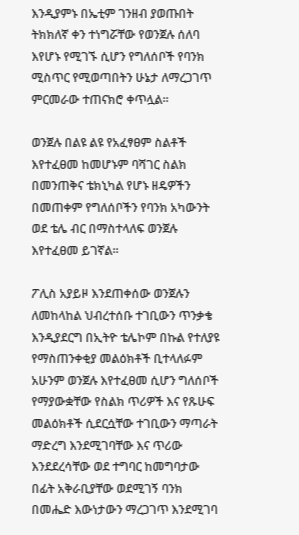እንዲያምኑ በኤቲም ገንዘብ ያወጡበት ትክክለኛ ቀን ተነግሯቸው የወንጀሉ ሰለባ እየሆኑ የሚገኙ ሲሆን የግለሰቦች የባንክ ሚስጥር የሚወጣበትን ሁኔታ ለማረጋገጥ ምርመራው ተጠናክሮ ቀጥሏል።

ወንጀሉ በልዩ ልዩ የአፈፃፀም ስልቶች እየተፈፀመ ከመሆኑም ባሻገር ስልክ በመንጠቅና ቴክኒካል የሆኑ ዘዴዎችን በመጠቀም የግለሰቦችን የባንክ አካውንት ወደ ቴሌ ብር በማስተላለፍ ወንጀሉ እየተፈፀመ ይገኛል፡፡

ፖሊስ አያይዞ እንደጠቀሰው ወንጀሉን ለመከላከል ህብረተሰቡ ተገቢውን ጥንቃቄ እንዲያደርግ በኢትዮ ቴሌኮም በኩል የተለያዩ የማስጠንቀቂያ መልዕክቶች ቢተላለፉም አሁንም ወንጀሉ እየተፈፀመ ሲሆን ግለሰቦች የማያውቋቸው የስልክ ጥሪዎች እና የጹሁፍ መልዕክቶች ሲደርሷቸው ተገቢውን ማጣራት ማድረግ እንደሚገባቸው እና ጥሪው እንደደረሳቸው ወደ ተግባር ከመግባታው በፊት አቅራቢያቸው ወደሚገኝ ባንክ በመሔድ እውነታውን ማረጋገጥ እንደሚገባ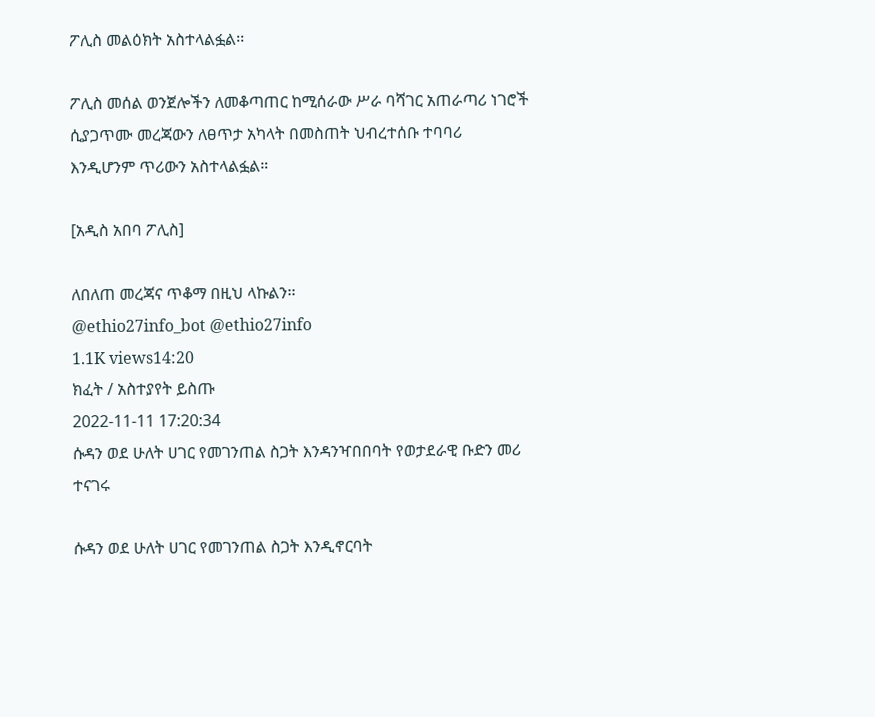ፖሊስ መልዕክት አስተላልፏል፡፡

ፖሊስ መሰል ወንጀሎችን ለመቆጣጠር ከሚሰራው ሥራ ባሻገር አጠራጣሪ ነገሮች ሲያጋጥሙ መረጃውን ለፀጥታ አካላት በመስጠት ህብረተሰቡ ተባባሪ እንዲሆንም ጥሪውን አስተላልፏል።

[አዲስ አበባ ፖሊስ]

ለበለጠ መረጃና ጥቆማ በዚህ ላኩልን፡፡
@ethio27info_bot @ethio27info
1.1K views14:20
ክፈት / አስተያየት ይስጡ
2022-11-11 17:20:34
ሱዳን ወደ ሁለት ሀገር የመገንጠል ስጋት እንዳንዣበበባት የወታደራዊ ቡድን መሪ ተናገሩ

ሱዳን ወደ ሁለት ሀገር የመገንጠል ስጋት እንዲኖርባት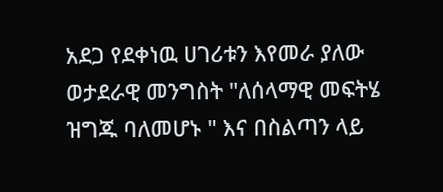አደጋ የደቀነዉ ሀገሪቱን እየመራ ያለው ወታደራዊ መንግስት "ለሰላማዊ መፍትሄ ዝግጁ ባለመሆኑ " እና በስልጣን ላይ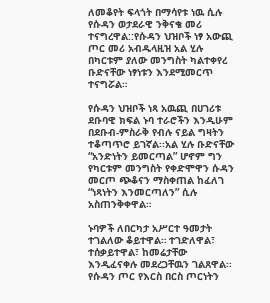ለመቆየት ፍላጎት በማሳየቱ ነዉ ሲሉ የሱዳን ወታደራዊ ንቅናቄ መሪ ተናግረዋል::የሱዳን ህዝቦች ነፃ አውጪ ጦር መሪ አብዱላዚዝ አል ሂሉ በካርቱም ያለው መንግስት ካልተቀየረ ቡድናቸው ነፃነቱን እንደሚመርጥ ተናግሯል።

የሱዳን ህዝቦች ነጻ አዉጪ በሀገሪቱ ደቡባዊ ክፍል ኑባ ተራሮችን እንዲሁም በደቡብ-ምስራቅ የብሉ ናይል ግዛትን ተቆጣጥሮ ይገኛል፡፡አል ሂሉ ቡድናቸው “አንድነትን ይመርጣል” ሆኖም ግን የካርቱም መንግስት የቀድሞዋን ሱዳን መርጦ ጭቆናን ማስቀጠል ከፈለገ “ነጻነትን እንመርጣለን” ሲሉ አስጠንቅቀዋል።

ኑባዎች ለበርካታ አሥርተ ዓመታት ተገልለው ቆይተዋል። ተገድለዋል፣ ተሰቃይተዋል፣ ከመሬታቸው እንዲፈናቀሉ መደረጋቸዉን ገልጸዋል፡፡የሱዳን ጦር የእርስ በርስ ጦርነትን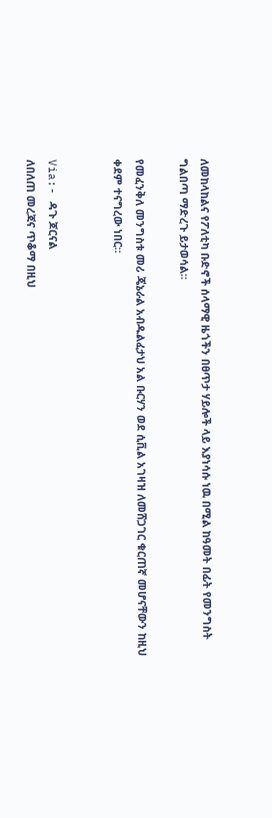ለመከላከልና የፖለቲካ ቡድኖች ሰላማዊ ዜጎችን በፀጥታ ሃይሎች ላይ እያነሳሱ ነዉ በሚል ከዓመት በፊት የመንግስት ግልበጣ ማድረጉ ይታወሳል፡፡

የመፈንቅለ መንግስቱ መሪ ጄኔራል አብዱልፈታህ አል ቡርሃን ወደ ሲቪል አገዛዝ ለመሸጋገር ቁርጠኛ መሆናቸውን ከዚህ ቀደም ተናግረው ነበር።


Via:- ዳጉ ጆርናል
ለበለጠ መረጃና ጥቆማ በዚህ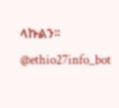ላኩልን፡፡
@ethio27info_bot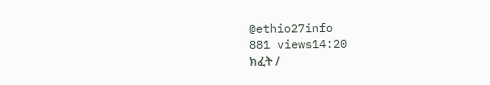@ethio27info
881 views14:20
ክፈት /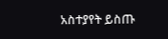አስተያየት ይስጡ